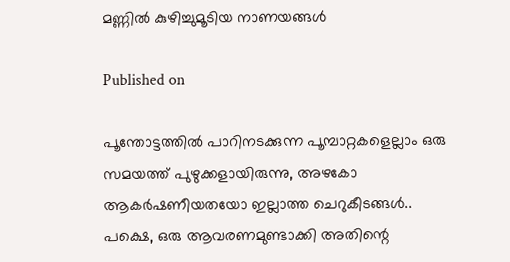മണ്ണിൽ കുഴിച്ചുമൂടിയ നാണയങ്ങൾ

Published on

പൂന്തോട്ടത്തിൽ പാറിനടക്കുന്ന പൂമ്പാറ്റകളെല്ലാം ഒരു സമയത്ത് പുഴുക്കളായിരുന്നു, അഴകോ ആകർഷണീയതയോ ഇല്ലാത്ത ചെറുകീടങ്ങൾ..
പക്ഷെ, ഒരു ആവരണമുണ്ടാക്കി അതിന്റെ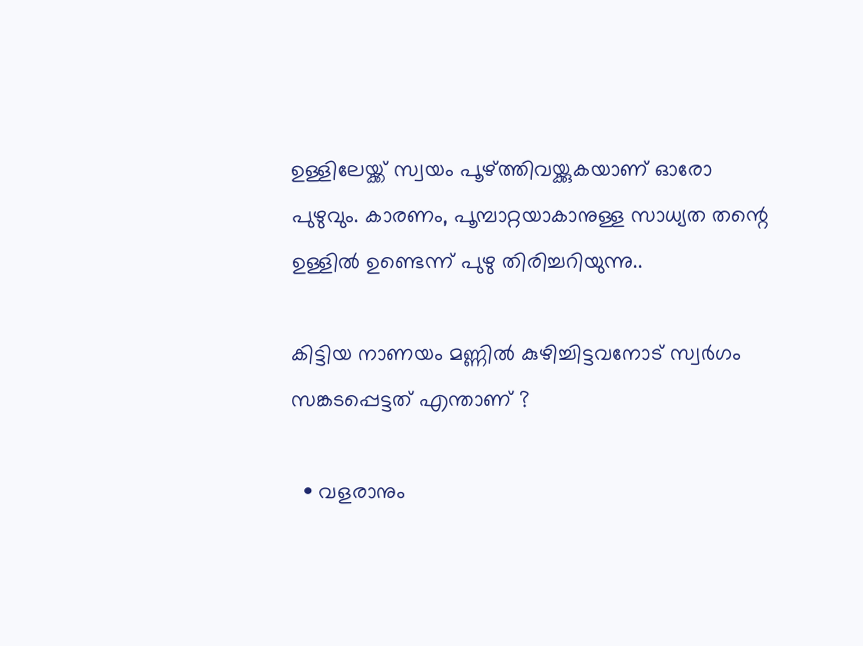ഉള്ളിലേയ്ക്ക് സ്വയം പൂഴ്ത്തിവയ്ക്കുകയാണ്‌ ഓരോ പുഴുവും. കാരണം, പൂമ്പാറ്റയാകാനുള്ള സാധ്യത തന്റെ ഉള്ളിൽ ഉണ്ടെന്ന് പുഴു തിരിച്ചറിയുന്നു..

കിട്ടിയ നാണയം മണ്ണിൽ കുഴിച്ചിട്ടവനോട്‌ സ്വർഗം സങ്കടപ്പെട്ടത് എന്താണ് ?

  • വളരാനും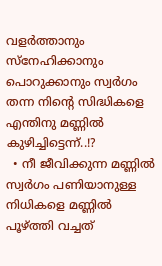വളർത്താനും സ്നേഹിക്കാനും പൊറുക്കാനും സ്വർഗം തന്ന നിൻ്റെ സിദ്ധികളെ എന്തിനു മണ്ണിൽ കുഴിച്ചിട്ടെന്ന്..!?
  • നീ ജീവിക്കുന്ന മണ്ണിൽ സ്വർഗം പണിയാനുള്ള നിധികളെ മണ്ണിൽ പൂഴ്ത്തി വച്ചത്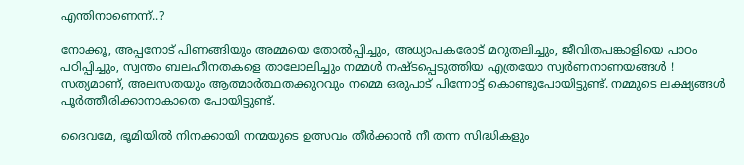എന്തിനാണെന്ന്..?

നോക്കൂ, അപ്പനോട് പിണങ്ങിയും അമ്മയെ തോൽപ്പിച്ചും, അധ്യാപകരോട് മറുതലിച്ചും, ജീവിതപങ്കാളിയെ പാഠം പഠിപ്പിച്ചും, സ്വന്തം ബലഹീനതകളെ താലോലിച്ചും നമ്മൾ നഷ്ടപ്പെടുത്തിയ എത്രയോ സ്വർണനാണയങ്ങൾ !
സത്യമാണ്, അലസതയും ആത്മാർത്ഥതക്കുറവും നമ്മെ ഒരുപാട് പിന്നോട്ട് കൊണ്ടുപോയിട്ടുണ്ട്. നമ്മുടെ ലക്ഷ്യങ്ങൾ പൂർത്തീരിക്കാനാകാതെ പോയിട്ടുണ്ട്.

ദൈവമേ, ഭൂമിയിൽ നിനക്കായി നന്മയുടെ ഉത്സവം തീർക്കാൻ നീ തന്ന സിദ്ധികളും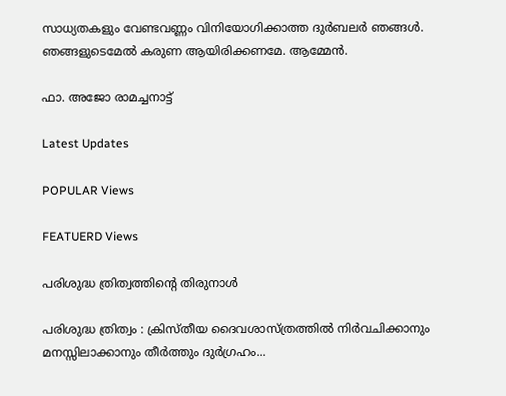സാധ്യതകളും വേണ്ടവണ്ണം വിനിയോഗിക്കാത്ത ദുർബലർ ഞങ്ങൾ. ഞങ്ങളുടെമേൽ കരുണ ആയിരിക്കണമേ. ആമ്മേൻ.

ഫാ. അജോ രാമച്ചനാട്ട്

Latest Updates

POPULAR Views

FEATUERD Views

പരിശുദ്ധ ത്രിത്വത്തിന്റെ തിരുനാൾ

പരിശുദ്ധ ത്രിത്വം : ക്രിസ്തീയ ദൈവശാസ്ത്രത്തിൽ നിർവചിക്കാനും മനസ്സിലാക്കാനും തീർത്തും ദുർഗ്രഹം...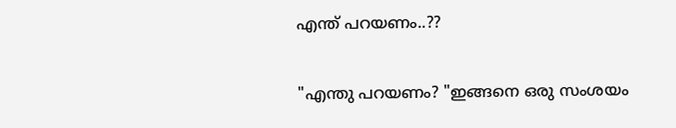എന്ത് പറയണം..??

"എന്തു പറയണം? "ഇങ്ങനെ ഒരു സംശയം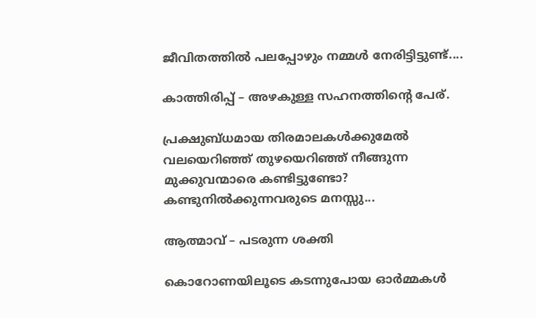ജീവിതത്തിൽ പലപ്പോഴും നമ്മൾ നേരിട്ടിട്ടുണ്ട്....

കാത്തിരിപ്പ് – അഴകുള്ള സഹനത്തിന്റെ പേര്.

പ്രക്ഷുബ്ധമായ തിരമാലകൾക്കുമേൽ വലയെറിഞ്ഞ് തുഴയെറിഞ്ഞ് നീങ്ങുന്ന മുക്കുവന്മാരെ കണ്ടിട്ടുണ്ടോ? കണ്ടുനിൽക്കുന്നവരുടെ മനസ്സു...

ആത്മാവ് – പടരുന്ന ശക്തി

കൊറോണയിലൂടെ കടന്നുപോയ ഓർമ്മകൾ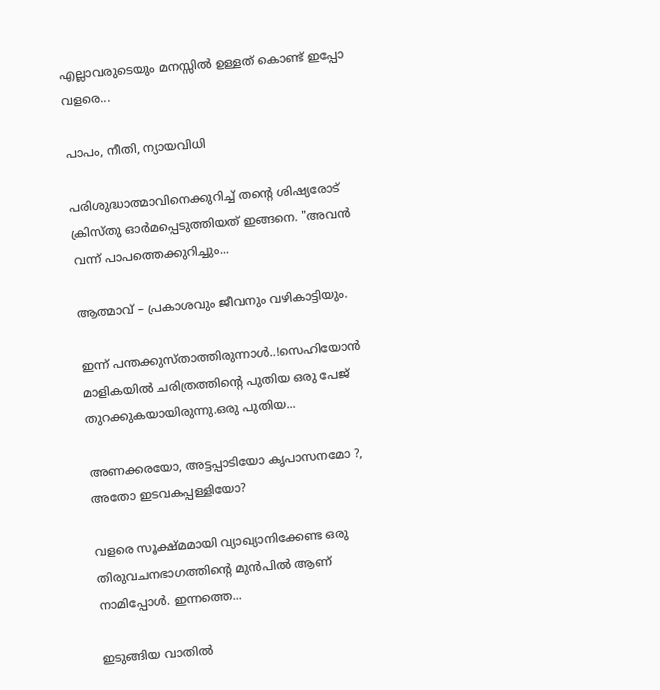എല്ലാവരുടെയും മനസ്സിൽ ഉള്ളത് കൊണ്ട് ഇപ്പോ വളരെ...

പാപം, നീതി, ന്യായവിധി

പരിശുദ്ധാത്മാവിനെക്കുറിച്ച് തന്റെ ശിഷ്യരോട് ക്രിസ്തു ഓർമപ്പെടുത്തിയത് ഇങ്ങനെ. "അവന്‍ വന്ന്‌ പാപത്തെക്കുറിച്ചും...

ആത്മാവ് – പ്രകാശവും ജീവനും വഴികാട്ടിയും.

ഇന്ന് പന്തക്കുസ്താത്തിരുന്നാൾ..!സെഹിയോൻ മാളികയിൽ ചരിത്രത്തിന്റെ പുതിയ ഒരു പേജ് തുറക്കുകയായിരുന്നു.ഒരു പുതിയ...

അണക്കരയോ, അട്ടപ്പാടിയോ കൃപാസനമോ ?, അതോ ഇടവകപ്പള്ളിയോ?

വളരെ സൂക്ഷ്മമായി വ്യാഖ്യാനിക്കേണ്ട ഒരു തിരുവചനഭാഗത്തിന്റെ മുൻപിൽ ആണ് നാമിപ്പോൾ. ഇന്നത്തെ...

ഇടുങ്ങിയ വാതിൽ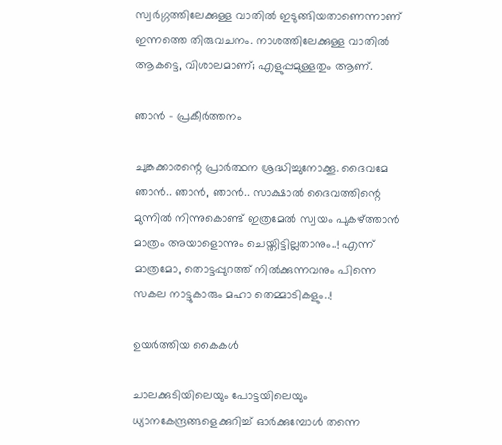സ്വർഗ്ഗത്തിലേക്കുള്ള വാതിൽ ഇടുങ്ങിയതാണെന്നാണ് ഇന്നത്തെ തിരുവചനം. നാശത്തിലേക്കുള്ള വാതിൽ ആകട്ടെ, വിശാലമാണ്; എളുപ്പമുള്ളതും ആണ്.

ഞാൻ – പ്രകീർത്തനം

ചുങ്കക്കാരന്റെ പ്രാർത്ഥന ശ്രദ്ധിച്ചുനോക്കൂ. ദൈവമേ ഞാൻ.. ഞാൻ, ഞാൻ.. സാക്ഷാൽ ദൈവത്തിന്റെ മുന്നിൽ നിന്നുകൊണ്ട് ഇത്രമേൽ സ്വയം പുകഴ്ത്താൻ മാത്രം അയാളൊന്നും ചെയ്തിട്ടില്ലതാനും..! എന്ന് മാത്രമോ, തൊട്ടപ്പുറത്ത് നിൽക്കുന്നവനും പിന്നെ സകല നാട്ടുകാരും മഹാ തെമ്മാടികളും..!

ഉയർത്തിയ കൈകൾ

ചാലക്കുടിയിലെയും പോട്ടയിലെയും ധ്യാനകേന്ദ്രങ്ങളെക്കുറിച്ച് ഓർക്കുമ്പോൾ തന്നെ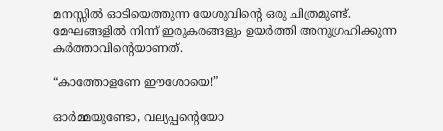മനസ്സിൽ ഓടിയെത്തുന്ന യേശുവിന്റെ ഒരു ചിത്രമുണ്ട്. മേഘങ്ങളിൽ നിന്ന് ഇരുകരങ്ങളും ഉയർത്തി അനുഗ്രഹിക്കുന്ന കർത്താവിന്റെയാണത്.

“കാത്തോളണേ ഈശോയെ!”

ഓർമ്മയുണ്ടോ, വല്യപ്പന്റെയോ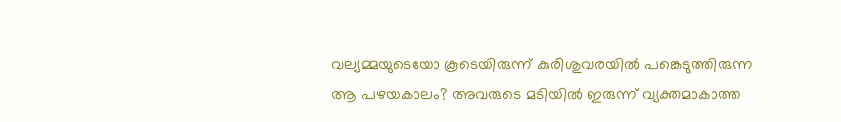വല്യമ്മയുടെയോ കൂടെയിരുന്ന് കുരിശുവരയിൽ പങ്കെടുത്തിരുന്ന ആ പഴയകാലം? അവരുടെ മടിയിൽ ഇരുന്ന് വ്യക്തമാകാത്ത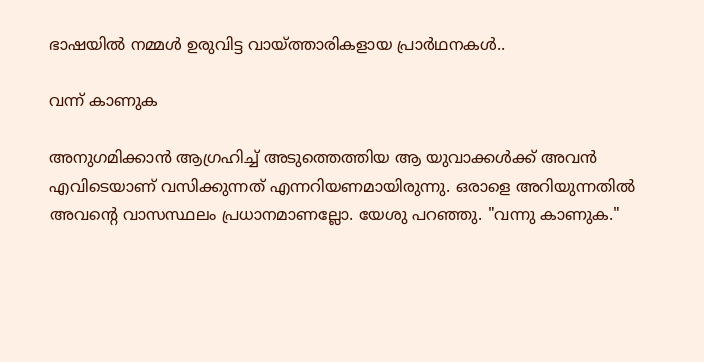ഭാഷയിൽ നമ്മൾ ഉരുവിട്ട വായ്‌ത്താരികളായ പ്രാർഥനകൾ..

വന്ന് കാണുക

അനുഗമിക്കാൻ ആഗ്രഹിച്ച് അടുത്തെത്തിയ ആ യുവാക്കൾക്ക് അവൻ എവിടെയാണ് വസിക്കുന്നത് എന്നറിയണമായിരുന്നു. ഒരാളെ അറിയുന്നതിൽ അവന്റെ വാസസ്ഥലം പ്രധാനമാണല്ലോ. യേശു പറഞ്ഞു. "വന്നു കാണുക."